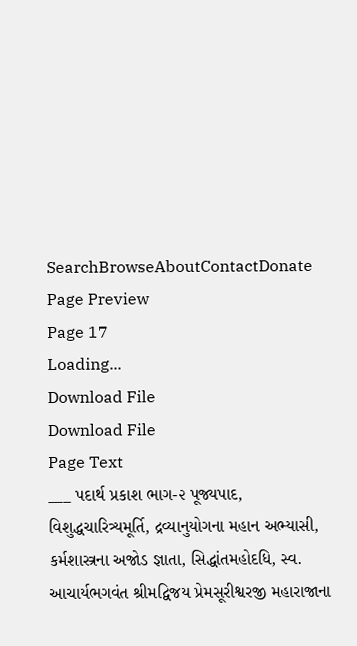SearchBrowseAboutContactDonate
Page Preview
Page 17
Loading...
Download File
Download File
Page Text
___ પદાર્થ પ્રકાશ ભાગ-૨ પૂજ્યપાદ, વિશુદ્ધચારિત્ર્યમૂર્તિ, દ્રવ્યાનુયોગના મહાન અભ્યાસી, કર્મશાસ્ત્રના અજોડ જ્ઞાતા, સિદ્ધાંતમહોદધિ, સ્વ. આચાર્યભગવંત શ્રીમદ્વિજય પ્રેમસૂરીશ્વરજી મહારાજાના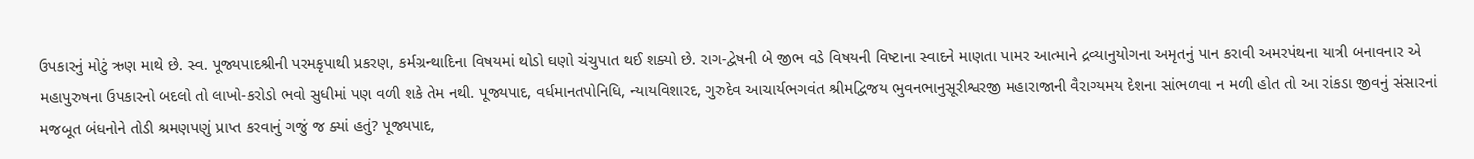ઉપકારનું મોટું ઋણ માથે છે. સ્વ. પૂજ્યપાદશ્રીની પરમકૃપાથી પ્રકરણ, કર્મગ્રન્થાદિના વિષયમાં થોડો ઘણો ચંચુપાત થઈ શક્યો છે. રાગ-દ્વેષની બે જીભ વડે વિષયની વિષ્ટાના સ્વાદને માણતા પામર આત્માને દ્રવ્યાનુયોગના અમૃતનું પાન કરાવી અમરપંથના યાત્રી બનાવનાર એ મહાપુરુષના ઉપકારનો બદલો તો લાખો-કરોડો ભવો સુધીમાં પણ વળી શકે તેમ નથી. પૂજ્યપાદ, વર્ધમાનતપોનિધિ, ન્યાયવિશારદ, ગુરુદેવ આચાર્યભગવંત શ્રીમદ્વિજય ભુવનભાનુસૂરીશ્વરજી મહારાજાની વૈરાગ્યમય દેશના સાંભળવા ન મળી હોત તો આ રાંકડા જીવનું સંસારનાં મજબૂત બંધનોને તોડી શ્રમણપણું પ્રાપ્ત કરવાનું ગજું જ ક્યાં હતું? પૂજ્યપાદ,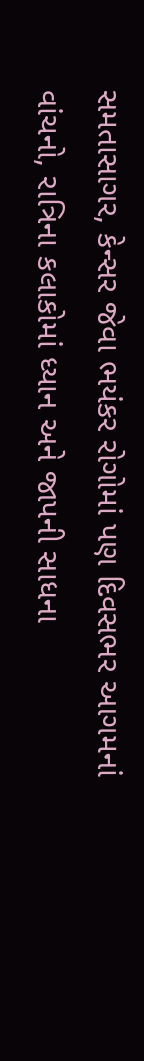સમતાસાગર, કેન્સર જેવા ભયંકર રોગોમાં પણ દિવસભર આગમનાં વાંચનો, રાત્રિના કલાકોમાં ધ્યાન અને જાપની સાધના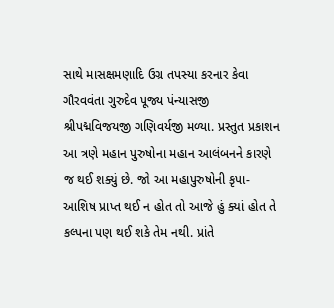સાથે માસક્ષમણાદિ ઉગ્ર તપસ્યા કરનાર કેવા ગૌરવવંતા ગુરુદેવ પૂજ્ય પંન્યાસજી શ્રીપદ્મવિજયજી ગણિવર્યજી મળ્યા. પ્રસ્તુત પ્રકાશન આ ત્રણે મહાન પુરુષોના મહાન આલંબનને કારણે જ થઈ શક્યું છે. જો આ મહાપુરુષોની કૃપા-આશિષ પ્રાપ્ત થઈ ન હોત તો આજે હું ક્યાં હોત તે કલ્પના પણ થઈ શકે તેમ નથી. પ્રાંતે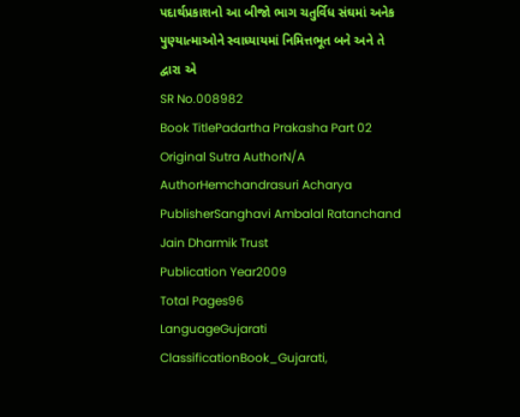પદાર્થપ્રકાશનો આ બીજો ભાગ ચતુર્વિધ સંઘમાં અનેક પુણ્યાત્માઓને સ્વાધ્યાયમાં નિમિત્તભૂત બને અને તે દ્વારા એ
SR No.008982
Book TitlePadartha Prakasha Part 02
Original Sutra AuthorN/A
AuthorHemchandrasuri Acharya
PublisherSanghavi Ambalal Ratanchand Jain Dharmik Trust
Publication Year2009
Total Pages96
LanguageGujarati
ClassificationBook_Gujarati,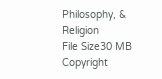Philosophy, & Religion
File Size30 MB
Copyright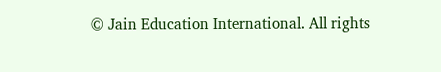© Jain Education International. All rights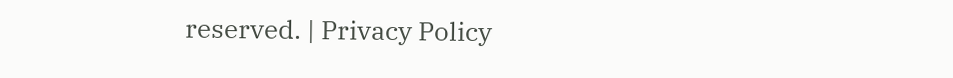reserved. | Privacy Policy